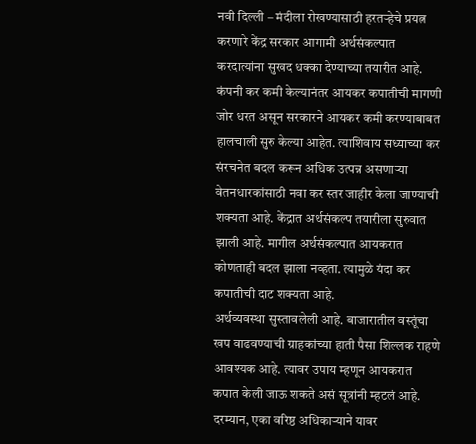नवी दिल्ली – मंदीला रोखण्यासाठी हरतऱ्हेचे प्रयत्न करणारे केंद्र सरकार आगामी अर्थसंकल्पात करदात्यांना सुखद धक्का देण्याच्या तयारीत आहे. कंपनी कर कमी केल्यानंतर आयकर कपातीची मागणी जोर धरत असून सरकारने आयकर कमी करण्याबाबत हालचाली सुरु केल्या आहेत. त्याशिवाय सध्याच्या कर संरचनेत बदल करून अधिक उत्पन्न असणाऱ्या वेतनधारकांसाठी नवा कर स्तर जाहीर केला जाण्याची शक्यता आहे. केंद्रात अर्थसंकल्प तयारीला सुरुवात झाली आहे. मागील अर्थसंकल्पात आयकरात कोणताही बदल झाला नव्हता. त्यामुळे यंदा कर कपातीची दाट शक्यता आहे.
अर्थव्यवस्था सुस्तावलेली आहे. बाजारातील वस्तूंचा खप वाढवण्याची ग्राहकांच्या हाती पैसा शिल्लक राहणे आवश्यक आहे. त्यावर उपाय म्हणून आयकरात कपात केली जाऊ शकते असं सूत्रांनी म्हटलं आहे. दरम्यान, एका वरिष्ठ अधिकाऱ्याने यावर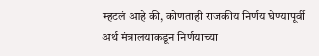म्हटलं आहे की, कोणताही राजकीय निर्णय घेण्यापूर्वी अर्थ मंत्रालयाकडून निर्णयाच्या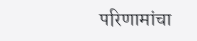परिणामांचा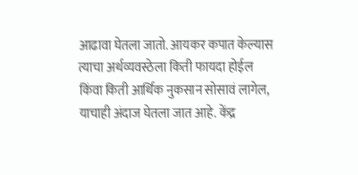आढावा घेतला जातो. आयकर कपात केल्यास त्याचा अर्थव्यवस्ठेला किती फायदा होईल किंवा किती आर्थिक नुकसान सोसावं लागेल, याचाही अंदाज घेतला जात आहे. केंद्र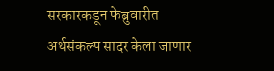सरकारकडून फेब्रुवारीत अर्थसंकल्प सादर केला जाणार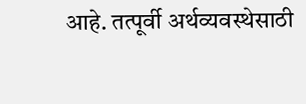आहे. तत्पूर्वी अर्थव्यवस्थेसाठी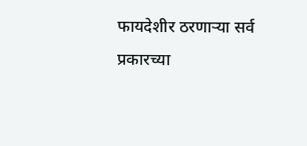फायदेशीर ठरणाऱ्या सर्व प्रकारच्या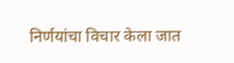निर्णयांचा विचार केला जात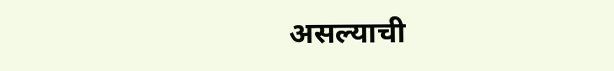असल्याची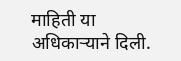माहिती या अधिकाऱ्याने दिली.